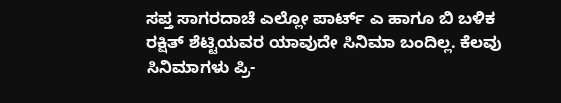ಸಪ್ತ ಸಾಗರದಾಚೆ ಎಲ್ಲೋ ಪಾರ್ಟ್ ಎ ಹಾಗೂ ಬಿ ಬಳಿಕ ರಕ್ಷಿತ್ ಶೆಟ್ಟಿಯವರ ಯಾವುದೇ ಸಿನಿಮಾ ಬಂದಿಲ್ಲ. ಕೆಲವು ಸಿನಿಮಾಗಳು ಪ್ರಿ-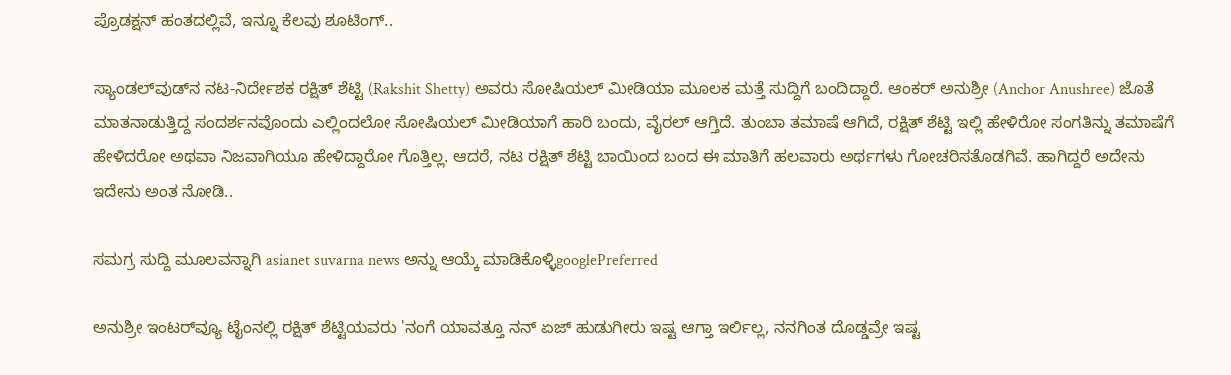ಪ್ರೊಡಕ್ಷನ್ ಹಂತದಲ್ಲಿವೆ, ಇನ್ನೂ ಕೆಲವು ಶೂಟಿಂಗ್..

ಸ್ಯಾಂಡಲ್‌ವುಡ್‌ನ ನಟ-ನಿರ್ದೇಶಕ ರಕ್ಷಿತ್ ಶೆಟ್ಟಿ (Rakshit Shetty) ಅವರು ಸೋಷಿಯಲ್ ಮೀಡಿಯಾ ಮೂಲಕ ಮತ್ತೆ ಸುದ್ದಿಗೆ ಬಂದಿದ್ದಾರೆ. ಆಂಕರ್ ಅನುಶ್ರೀ (Anchor Anushree) ಜೊತೆ ಮಾತನಾಡುತ್ತಿದ್ದ ಸಂದರ್ಶನವೊಂದು ಎಲ್ಲಿಂದಲೋ ಸೋಷಿಯಲ್ ಮೀಡಿಯಾಗೆ ಹಾರಿ ಬಂದು, ವೈರಲ್ ಆಗ್ತಿದೆ. ತುಂಬಾ ತಮಾಷೆ ಆಗಿದೆ, ರಕ್ಷಿತ್ ಶೆಟ್ಟಿ ಇಲ್ಲಿ ಹೇಳಿರೋ ಸಂಗತಿನ್ನು ತಮಾಷೆಗೆ ಹೇಳಿದರೋ ಅಥವಾ ನಿಜವಾಗಿಯೂ ಹೇಳಿದ್ದಾರೋ ಗೊತ್ತಿಲ್ಲ. ಆದರೆ, ನಟ ರಕ್ಷಿತ್ ಶೆಟ್ಟಿ ಬಾಯಿಂದ ಬಂದ ಈ ಮಾತಿಗೆ ಹಲವಾರು ಅರ್ಥಗಳು ಗೋಚರಿಸತೊಡಗಿವೆ. ಹಾಗಿದ್ದರೆ ಅದೇನು ಇದೇನು ಅಂತ ನೋಡಿ..

ಸಮಗ್ರ ಸುದ್ದಿ ಮೂಲವನ್ನಾಗಿ asianet suvarna news ಅನ್ನು ಆಯ್ಕೆ ಮಾಡಿಕೊಳ್ಳಿgooglePreferred

ಅನುಶ್ರೀ ಇಂಟರ್‌ವ್ಯೂ ಟೈಂನಲ್ಲಿ ರಕ್ಷಿತ್ ಶೆಟ್ಟಿಯವರು 'ನಂಗೆ ಯಾವತ್ತೂ ನನ್ ಏಜ್ ಹುಡುಗೀರು ಇಷ್ಟ ಆಗ್ತಾ ಇರ್ಲಿಲ್ಲ, ನನಗಿಂತ ದೊಡ್ಡವ್ರೇ ಇಷ್ಟ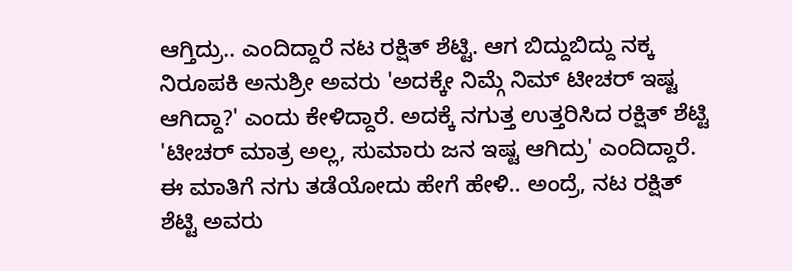ಆಗ್ತಿದ್ರು.. ಎಂದಿದ್ದಾರೆ ನಟ ರಕ್ಷಿತ್ ಶೆಟ್ಟಿ. ಆಗ ಬಿದ್ದುಬಿದ್ದು ನಕ್ಕ ನಿರೂಪಕಿ ಅನುಶ್ರೀ ಅವರು 'ಅದಕ್ಕೇ ನಿಮ್ಗೆ ನಿಮ್ ಟೀಚರ್ ಇಷ್ಟ ಆಗಿದ್ದಾ?' ಎಂದು ಕೇಳಿದ್ದಾರೆ. ಅದಕ್ಕೆ ನಗುತ್ತ ಉತ್ತರಿಸಿದ ರಕ್ಷಿತ್ ಶೆಟ್ಟಿ 'ಟೀಚರ್ ಮಾತ್ರ ಅಲ್ಲ, ಸುಮಾರು ಜನ ಇಷ್ಟ ಆಗಿದ್ರು' ಎಂದಿದ್ದಾರೆ. ಈ ಮಾತಿಗೆ ನಗು ತಡೆಯೋದು ಹೇಗೆ ಹೇಳಿ.. ಅಂದ್ರೆ, ನಟ ರಕ್ಷಿತ್ ಶೆಟ್ಟಿ ಅವರು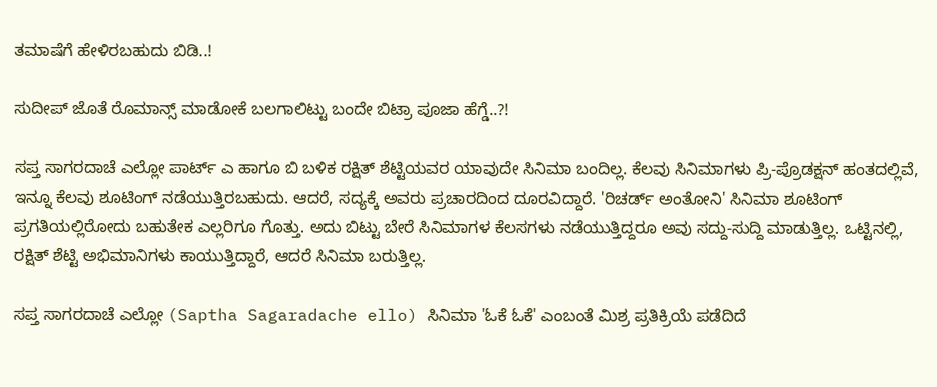ತಮಾಷೆಗೆ ಹೇಳಿರಬಹುದು ಬಿಡಿ..!

ಸುದೀಪ್ ಜೊತೆ ರೊಮಾನ್ಸ್ ಮಾಡೋಕೆ ಬಲಗಾಲಿಟ್ಟು ಬಂದೇ ಬಿಟ್ರಾ ಪೂಜಾ ಹೆಗ್ಡೆ..?!

ಸಪ್ತ ಸಾಗರದಾಚೆ ಎಲ್ಲೋ ಪಾರ್ಟ್ ಎ ಹಾಗೂ ಬಿ ಬಳಿಕ ರಕ್ಷಿತ್ ಶೆಟ್ಟಿಯವರ ಯಾವುದೇ ಸಿನಿಮಾ ಬಂದಿಲ್ಲ. ಕೆಲವು ಸಿನಿಮಾಗಳು ಪ್ರಿ-ಪ್ರೊಡಕ್ಷನ್ ಹಂತದಲ್ಲಿವೆ, ಇನ್ನೂ ಕೆಲವು ಶೂಟಿಂಗ್ ನಡೆಯುತ್ತಿರಬಹುದು. ಆದರೆ, ಸದ್ಯಕ್ಕೆ ಅವರು ಪ್ರಚಾರದಿಂದ ದೂರವಿದ್ದಾರೆ. 'ರಿಚರ್ಡ್ ಅಂತೋನಿ' ಸಿನಿಮಾ ಶೂಟಿಂಗ್‌ ಪ್ರಗತಿಯಲ್ಲಿರೋದು ಬಹುತೇಕ ಎಲ್ಲರಿಗೂ ಗೊತ್ತು. ಅದು ಬಿಟ್ಟು ಬೇರೆ ಸಿನಿಮಾಗಳ ಕೆಲಸಗಳು ನಡೆಯುತ್ತಿದ್ದರೂ ಅವು ಸದ್ದು-ಸುದ್ದಿ ಮಾಡುತ್ತಿಲ್ಲ. ಒಟ್ಟಿನಲ್ಲಿ, ರಕ್ಷಿತ್ ಶೆಟ್ಟಿ ಅಭಿಮಾನಿಗಳು ಕಾಯುತ್ತಿದ್ದಾರೆ, ಆದರೆ ಸಿನಿಮಾ ಬರುತ್ತಿಲ್ಲ.

ಸಪ್ತ ಸಾಗರದಾಚೆ ಎಲ್ಲೋ (Saptha Sagaradache ello) ಸಿನಿಮಾ 'ಓಕೆ ಓಕೆ' ಎಂಬಂತೆ ಮಿಶ್ರ ಪ್ರತಿಕ್ರಿಯೆ ಪಡೆದಿದೆ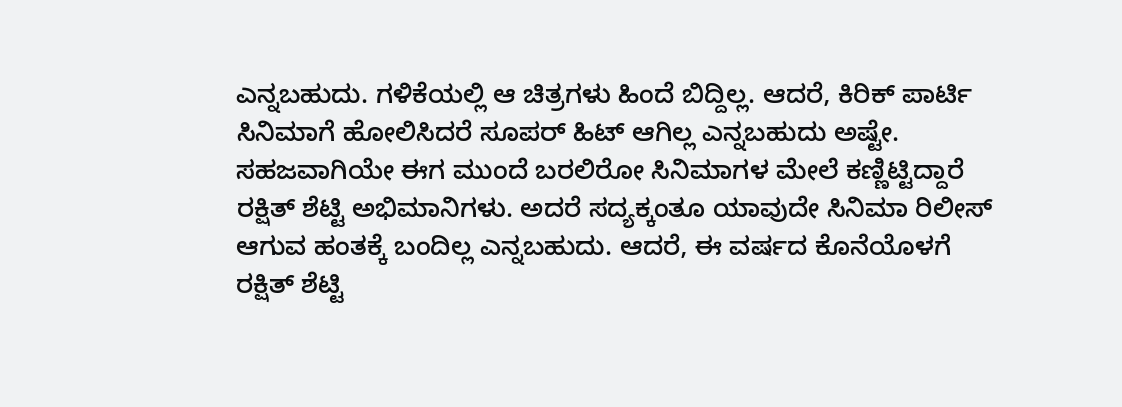ಎನ್ನಬಹುದು. ಗಳಿಕೆಯಲ್ಲಿ ಆ ಚಿತ್ರಗಳು ಹಿಂದೆ ಬಿದ್ದಿಲ್ಲ. ಆದರೆ, ಕಿರಿಕ್ ಪಾರ್ಟಿ ಸಿನಿಮಾಗೆ ಹೋಲಿಸಿದರೆ ಸೂಪರ್ ಹಿಟ್ ಆಗಿಲ್ಲ ಎನ್ನಬಹುದು ಅಷ್ಟೇ. ಸಹಜವಾಗಿಯೇ ಈಗ ಮುಂದೆ ಬರಲಿರೋ ಸಿನಿಮಾಗಳ ಮೇಲೆ ಕಣ್ಣಿಟ್ಟಿದ್ದಾರೆ ರಕ್ಷಿತ್ ಶೆಟ್ಟಿ ಅಭಿಮಾನಿಗಳು. ಅದರೆ ಸದ್ಯಕ್ಕಂತೂ ಯಾವುದೇ ಸಿನಿಮಾ ರಿಲೀಸ್ ಆಗುವ ಹಂತಕ್ಕೆ ಬಂದಿಲ್ಲ ಎನ್ನಬಹುದು. ಆದರೆ, ಈ ವರ್ಷದ ಕೊನೆಯೊಳಗೆ ರಕ್ಷಿತ್ ಶೆಟ್ಟಿ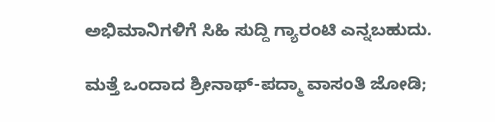ಅಭಿಮಾನಿಗಳಿಗೆ ಸಿಹಿ ಸುದ್ದಿ ಗ್ಯಾರಂಟಿ ಎನ್ನಬಹುದು.

ಮತ್ತೆ ಒಂದಾದ ಶ್ರೀನಾಥ್-ಪದ್ಮಾ ವಾಸಂತಿ ಜೋಡಿ;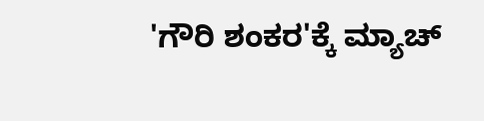'ಗೌರಿ ಶಂಕರ'ಕ್ಕೆ ಮ್ಯಾಚ್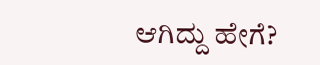ಆಗಿದ್ದು ಹೇಗೆ?